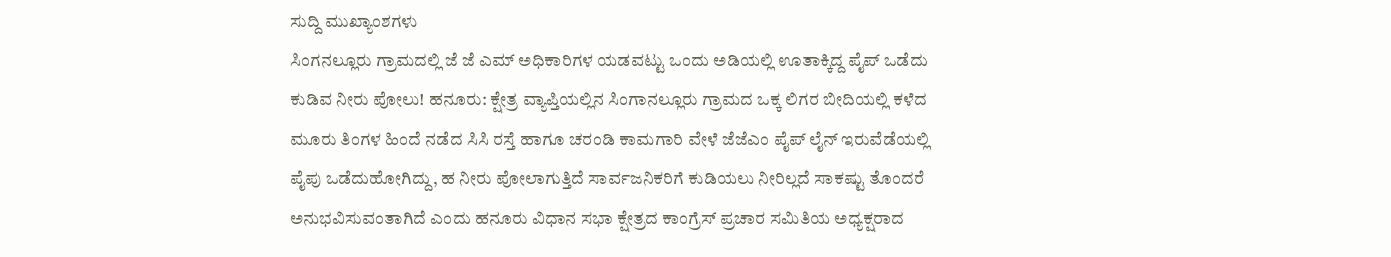ಸುದ್ದಿ ಮುಖ್ಯಾಂಶಗಳು
ಸಿಂಗನಲ್ಲೂರು ಗ್ರಾಮದಲ್ಲಿ ಜೆ ಜೆ ಎಮ್ ಅಧಿಕಾರಿಗಳ ಯಡವಟ್ಟು ಒಂದು ಅಡಿಯಲ್ಲಿ ಊತಾಕ್ಕಿದ್ದ ಪೈಪ್ ಒಡೆದು ಕುಡಿವ ನೀರು ಪೋಲು! ಹನೂರು: ಕ್ಷೇತ್ರ ವ್ಯಾಪ್ತಿಯಲ್ಲಿನ ಸಿಂಗಾನಲ್ಲೂರು ಗ್ರಾಮದ ಒಕ್ಕ ಲಿಗರ ಬೀದಿಯಲ್ಲಿ ಕಳೆದ ಮೂರು ತಿಂಗಳ ಹಿಂದೆ ನಡೆದ ಸಿಸಿ ರಸ್ತೆ ಹಾಗೂ ಚರಂಡಿ ಕಾಮಗಾರಿ ವೇಳೆ ಜೆಜೆಎಂ ಪೈಪ್‌ ಲೈನ್ ಇರುವೆಡೆಯಲ್ಲಿ ಪೈಪು ಒಡೆದುಹೋಗಿದ್ದು, ಹ ನೀರು ಪೋಲಾಗುತ್ತಿದೆ ಸಾರ್ವಜನಿಕರಿಗೆ ಕುಡಿಯಲು ನೀರಿಲ್ಲದೆ ಸಾಕಷ್ಟು ತೊಂದರೆ ಅನುಭವಿಸುವಂತಾಗಿದೆ ಎಂದು ಹನೂರು ವಿಧಾನ ಸಭಾ ಕ್ಷೇತ್ರದ ಕಾಂಗ್ರೆಸ್ ಪ್ರಚಾರ ಸಮಿತಿಯ ಅಧ್ಯಕ್ಷರಾದ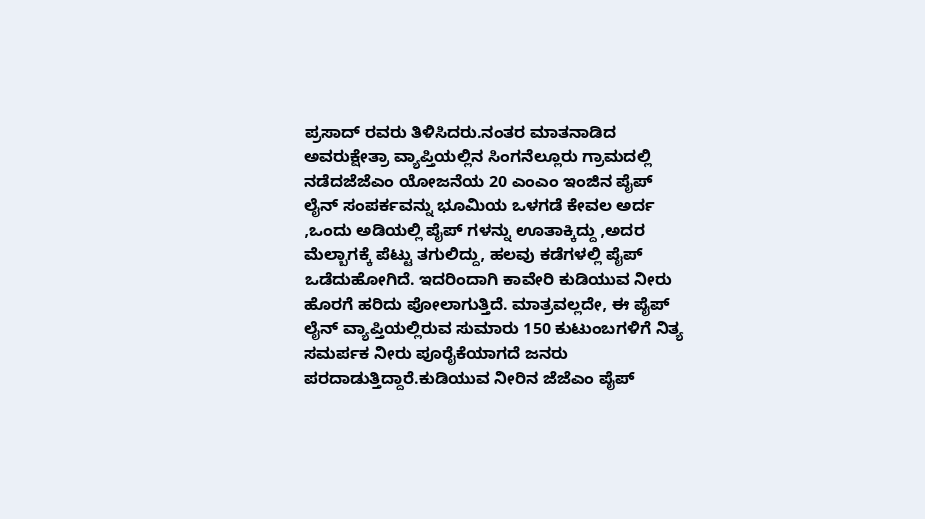ಪ್ರಸಾದ್ ರವರು ತಿಳಿಸಿದರು.ನಂತರ ಮಾತನಾಡಿದ ಅವರುಕ್ಷೇತ್ರಾ ವ್ಯಾಪ್ತಿಯಲ್ಲಿನ ಸಿಂಗನೆಲ್ಲೂರು ಗ್ರಾಮದಲ್ಲಿ‌ ನಡೆದಜೆಜೆಎಂ ಯೋಜನೆಯ 20 ಎಂಎಂ ಇಂಜಿನ ಪೈಪ್ ಲೈನ್ ಸಂಪರ್ಕವನ್ನು ಭೂಮಿಯ ಒಳಗಡೆ ಕೇವಲ ಅರ್ದ ,ಒಂದು ಅಡಿಯಲ್ಲಿ ಪೈಪ್ ಗಳನ್ನು ಊತಾಕ್ಕಿದ್ದು ,ಅದರ ಮೆಲ್ಬಾಗಕ್ಕೆ ಪೆಟ್ಟು ತಗುಲಿದ್ದು, ಹಲವು ಕಡೆಗಳಲ್ಲಿ ಪೈಪ್ ಒಡೆದುಹೋಗಿದೆ. ಇದರಿಂದಾಗಿ ಕಾವೇರಿ ಕುಡಿಯುವ ನೀರು ಹೊರಗೆ ಹರಿದು ಪೋಲಾಗುತ್ತಿದೆ. ಮಾತ್ರವಲ್ಲದೇ, ಈ ಪೈಪ್ ಲೈನ್ ವ್ಯಾಪ್ತಿಯಲ್ಲಿರುವ ಸುಮಾರು 150 ಕುಟುಂಬಗಳಿಗೆ ನಿತ್ಯ ಸಮರ್ಪಕ ನೀರು ಪೂರೈಕೆಯಾಗದೆ ಜನರು ಪರದಾಡುತ್ತಿದ್ದಾರೆ.ಕುಡಿಯುವ ನೀರಿನ ಜೆಜೆಎಂ ಪೈಪ್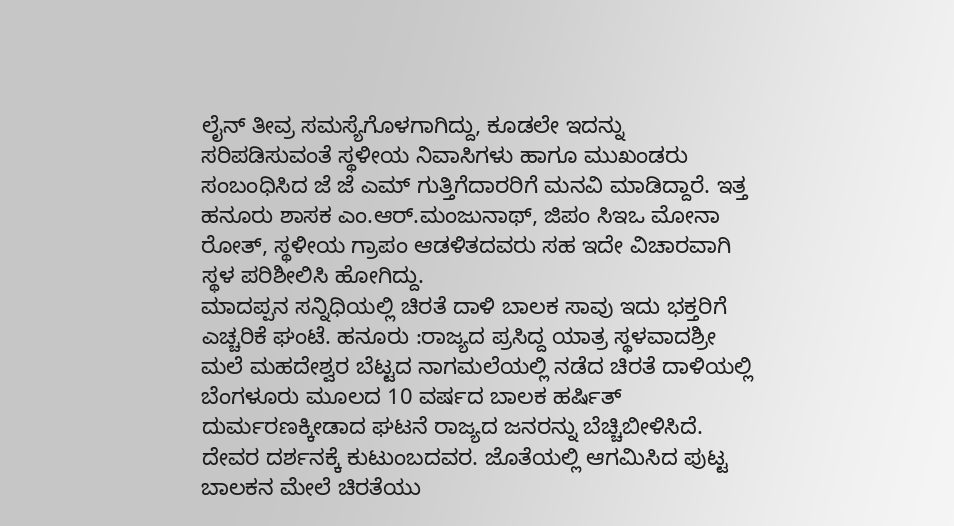ಲೈನ್ ತೀವ್ರ ಸಮಸ್ಯೆಗೊಳಗಾಗಿದ್ದು, ಕೂಡಲೇ ಇದನ್ನು ಸರಿಪಡಿಸುವಂತೆ ಸ್ಥಳೀಯ ನಿವಾಸಿಗಳು ಹಾಗೂ ಮುಖಂಡರು ಸಂಬಂಧಿಸಿದ ಜೆ ಜೆ ಎಮ್ ಗುತ್ತಿಗೆದಾರರಿಗೆ ಮನವಿ ಮಾಡಿದ್ದಾರೆ. ಇತ್ತ ಹನೂರು ಶಾಸಕ ಎಂ.ಆರ್.ಮಂಜುನಾಥ್, ಜಿಪಂ ಸಿಇಒ ಮೋನಾ ರೋತ್, ಸ್ಥಳೀಯ ಗ್ರಾಪಂ ಆಡಳಿತದವರು ಸಹ ಇದೇ ವಿಚಾರವಾಗಿ ಸ್ಥಳ ಪರಿಶೀಲಿಸಿ ಹೋಗಿದ್ದು.
ಮಾದಪ್ಪನ ಸನ್ನಿಧಿಯಲ್ಲಿ ಚಿರತೆ ದಾಳಿ ಬಾಲಕ ಸಾವು ಇದು ಭಕ್ತರಿಗೆ ಎಚ್ಚರಿಕೆ ಘಂಟೆ. ಹನೂರು :ರಾಜ್ಯದ ಪ್ರಸಿದ್ದ ಯಾತ್ರ ಸ್ಥಳವಾದಶ್ರೀ ಮಲೆ ಮಹದೇಶ್ವರ ಬೆಟ್ಟದ ನಾಗಮಲೆಯಲ್ಲಿ ನಡೆದ ಚಿರತೆ ದಾಳಿಯಲ್ಲಿ ಬೆಂಗಳೂರು ಮೂಲದ 10 ವರ್ಷದ ಬಾಲಕ ಹರ್ಷಿತ್ ದುರ್ಮರಣಕ್ಕೀಡಾದ ಘಟನೆ ರಾಜ್ಯದ ಜನರನ್ನು ಬೆಚ್ಚಿಬೀಳಿಸಿದೆ. ದೇವರ ದರ್ಶನಕ್ಕೆ ಕುಟುಂಬದವರ. ಜೊತೆಯಲ್ಲಿ ಆಗಮಿಸಿದ ಪುಟ್ಟ ಬಾಲಕನ ಮೇಲೆ ಚಿರತೆಯು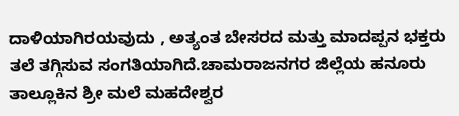ದಾಳಿಯಾಗಿರಯವುದು , ಅತ್ಯಂತ ಬೇಸರದ ಮತ್ತು ಮಾದಪ್ಪನ ಭಕ್ತರು ತಲೆ ತಗ್ಗಿಸುವ ಸಂಗತಿಯಾಗಿದೆ.ಚಾಮರಾಜನಗರ ಜಿಲ್ಲೆಯ ಹನೂರು ತಾಲ್ಲೂಕಿನ ಶ್ರೀ ಮಲೆ ಮಹದೇಶ್ವರ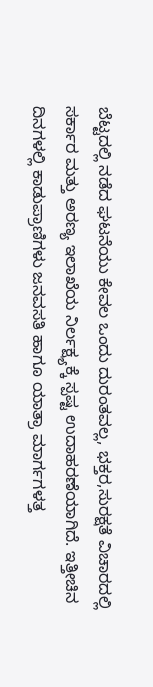ಬೆಟ್ಟದಲ್ಲಿ ನಡೆದ ಘಟನೆಯು ಕೇವಲ ಒಂದು ದುರಂತವಲ್ಲ, ಭಕ್ತರ,ಸುರಕ್ಷತೆ ವಿಚಾರದಲ್ಲಿ ಸರ್ಕಾರ ಮತ್ತು ಅರಣ್ಯ ಇಲಾಖೆಯ ನಿರ್ಲಕ್ಷ್ಯಕ್ಕೆ ಸ್ಪಷ್ಟ ಉದಾಹರಣೆಯಾಗಿದೆ. ಇತ್ತೀಚಿನ ದಿನಗಳಲ್ಲಿ ಕಾಡುಪ್ರಾಣಿಗಳು ಜನವಸತಿ ಹಾಗೂ ಯಾತ್ರಾ ಮಾರ್ಗಗಳತ್ತ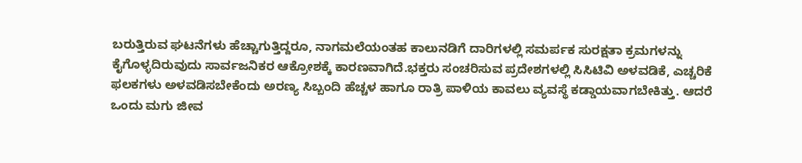ಬರುತ್ತಿರುವ ಘಟನೆಗಳು ಹೆಚ್ಚಾಗುತ್ತಿದ್ದರೂ, ನಾಗಮಲೆಯಂತಹ ಕಾಲುನಡಿಗೆ ದಾರಿಗಳಲ್ಲಿ ಸಮರ್ಪಕ ಸುರಕ್ಷತಾ ಕ್ರಮಗಳನ್ನು ಕೈಗೊಳ್ಳದಿರುವುದು ಸಾರ್ವಜನಿಕರ ಆಕ್ರೋಶಕ್ಕೆ ಕಾರಣವಾಗಿದೆ.ಭಕ್ತರು ಸಂಚರಿಸುವ ಪ್ರದೇಶಗಳಲ್ಲಿ ಸಿಸಿಟಿವಿ ಅಳವಡಿಕೆ, ಎಚ್ಚರಿಕೆ ಫಲಕಗಳು ಅಳವಡಿಸಬೇಕೆಂದು ಅರಣ್ಯ ಸಿಬ್ಬಂದಿ ಹೆಚ್ಚಳ ಹಾಗೂ ರಾತ್ರಿ ಪಾಳಿಯ ಕಾವಲು ವ್ಯವಸ್ಥೆ ಕಡ್ಡಾಯವಾಗಬೇಕಿತ್ತು. ಆದರೆ ಒಂದು ಮಗು ಜೀವ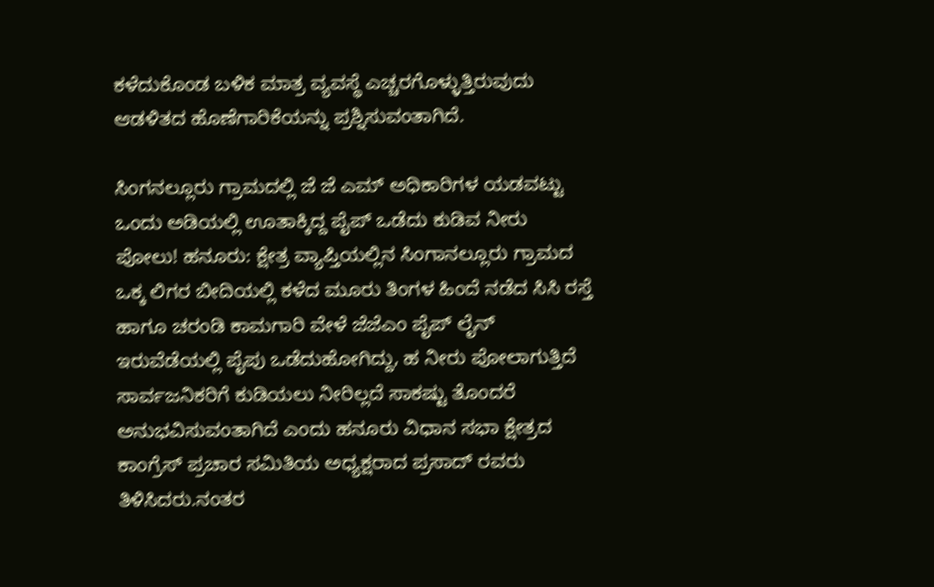ಕಳೆದುಕೊಂಡ ಬಳಿಕ ಮಾತ್ರ ವ್ಯವಸ್ಥೆ ಎಚ್ಚರಗೊಳ್ಳುತ್ತಿರುವುದು ಆಡಳಿತದ ಹೊಣೆಗಾರಿಕೆಯನ್ನು ಪ್ರಶ್ನಿಸುವಂತಾಗಿದೆ.

ಸಿಂಗನಲ್ಲೂರು ಗ್ರಾಮದಲ್ಲಿ ಜೆ ಜೆ ಎಮ್ ಅಧಿಕಾರಿಗಳ ಯಡವಟ್ಟು ಒಂದು ಅಡಿಯಲ್ಲಿ ಊತಾಕ್ಕಿದ್ದ ಪೈಪ್ ಒಡೆದು ಕುಡಿವ ನೀರು ಪೋಲು! ಹನೂರು: ಕ್ಷೇತ್ರ ವ್ಯಾಪ್ತಿಯಲ್ಲಿನ ಸಿಂಗಾನಲ್ಲೂರು ಗ್ರಾಮದ ಒಕ್ಕ ಲಿಗರ ಬೀದಿಯಲ್ಲಿ ಕಳೆದ ಮೂರು ತಿಂಗಳ ಹಿಂದೆ ನಡೆದ ಸಿಸಿ ರಸ್ತೆ ಹಾಗೂ ಚರಂಡಿ ಕಾಮಗಾರಿ ವೇಳೆ ಜೆಜೆಎಂ ಪೈಪ್‌ ಲೈನ್ ಇರುವೆಡೆಯಲ್ಲಿ ಪೈಪು ಒಡೆದುಹೋಗಿದ್ದು, ಹ ನೀರು ಪೋಲಾಗುತ್ತಿದೆ ಸಾರ್ವಜನಿಕರಿಗೆ ಕುಡಿಯಲು ನೀರಿಲ್ಲದೆ ಸಾಕಷ್ಟು ತೊಂದರೆ ಅನುಭವಿಸುವಂತಾಗಿದೆ ಎಂದು ಹನೂರು ವಿಧಾನ ಸಭಾ ಕ್ಷೇತ್ರದ ಕಾಂಗ್ರೆಸ್ ಪ್ರಚಾರ ಸಮಿತಿಯ ಅಧ್ಯಕ್ಷರಾದ ಪ್ರಸಾದ್ ರವರು ತಿಳಿಸಿದರು.ನಂತರ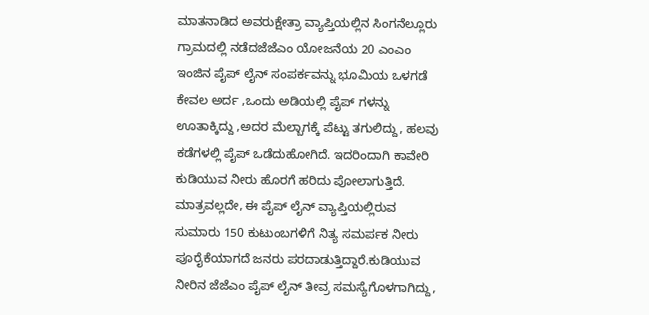ಮಾತನಾಡಿದ ಅವರುಕ್ಷೇತ್ರಾ ವ್ಯಾಪ್ತಿಯಲ್ಲಿನ ಸಿಂಗನೆಲ್ಲೂರು ಗ್ರಾಮದಲ್ಲಿ‌ ನಡೆದಜೆಜೆಎಂ ಯೋಜನೆಯ 20 ಎಂಎಂ ಇಂಜಿನ ಪೈಪ್ ಲೈನ್ ಸಂಪರ್ಕವನ್ನು ಭೂಮಿಯ ಒಳಗಡೆ ಕೇವಲ ಅರ್ದ ,ಒಂದು ಅಡಿಯಲ್ಲಿ ಪೈಪ್ ಗಳನ್ನು ಊತಾಕ್ಕಿದ್ದು ,ಅದರ ಮೆಲ್ಬಾಗಕ್ಕೆ ಪೆಟ್ಟು ತಗುಲಿದ್ದು, ಹಲವು ಕಡೆಗಳಲ್ಲಿ ಪೈಪ್ ಒಡೆದುಹೋಗಿದೆ. ಇದರಿಂದಾಗಿ ಕಾವೇರಿ ಕುಡಿಯುವ ನೀರು ಹೊರಗೆ ಹರಿದು ಪೋಲಾಗುತ್ತಿದೆ. ಮಾತ್ರವಲ್ಲದೇ, ಈ ಪೈಪ್ ಲೈನ್ ವ್ಯಾಪ್ತಿಯಲ್ಲಿರುವ ಸುಮಾರು 150 ಕುಟುಂಬಗಳಿಗೆ ನಿತ್ಯ ಸಮರ್ಪಕ ನೀರು ಪೂರೈಕೆಯಾಗದೆ ಜನರು ಪರದಾಡುತ್ತಿದ್ದಾರೆ.ಕುಡಿಯುವ ನೀರಿನ ಜೆಜೆಎಂ ಪೈಪ್ ಲೈನ್ ತೀವ್ರ ಸಮಸ್ಯೆಗೊಳಗಾಗಿದ್ದು,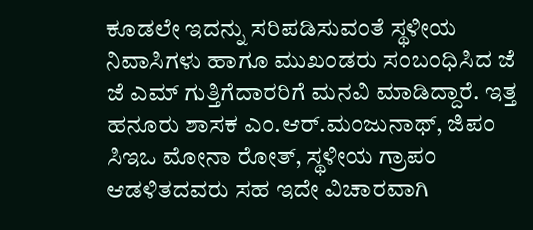ಕೂಡಲೇ ಇದನ್ನು ಸರಿಪಡಿಸುವಂತೆ ಸ್ಥಳೀಯ ನಿವಾಸಿಗಳು ಹಾಗೂ ಮುಖಂಡರು ಸಂಬಂಧಿಸಿದ ಜೆ ಜೆ ಎಮ್ ಗುತ್ತಿಗೆದಾರರಿಗೆ ಮನವಿ ಮಾಡಿದ್ದಾರೆ. ಇತ್ತ ಹನೂರು ಶಾಸಕ ಎಂ.ಆರ್.ಮಂಜುನಾಥ್, ಜಿಪಂ ಸಿಇಒ ಮೋನಾ ರೋತ್, ಸ್ಥಳೀಯ ಗ್ರಾಪಂ ಆಡಳಿತದವರು ಸಹ ಇದೇ ವಿಚಾರವಾಗಿ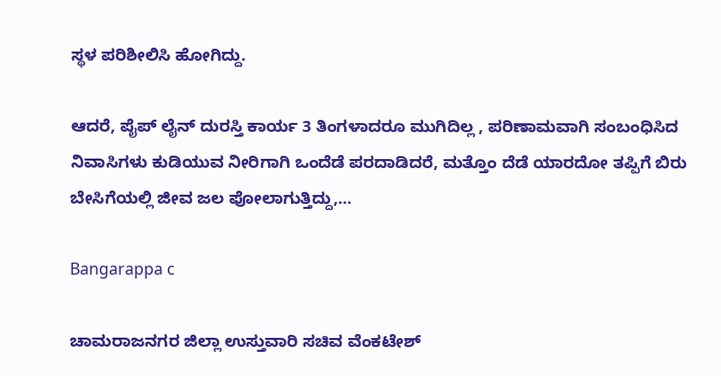ಸ್ಥಳ ಪರಿಶೀಲಿಸಿ ಹೋಗಿದ್ದು.

ಆದರೆ, ಪೈಪ್ ಲೈನ್ ದುರಸ್ತಿ ಕಾರ್ಯ 3 ತಿಂಗಳಾದರೂ ಮುಗಿದಿಲ್ಲ , ಪರಿಣಾಮವಾಗಿ ಸಂಬಂಧಿಸಿದ ನಿವಾಸಿಗಳು ಕುಡಿಯುವ ನೀರಿಗಾಗಿ ಒಂದೆಡೆ ಪರದಾಡಿದರೆ, ಮತ್ತೊಂ ದೆಡೆ ಯಾರದೋ ತಪ್ಪಿಗೆ ಬಿರು ಬೇಸಿಗೆಯಲ್ಲಿ ಜೀವ ಜಲ ಪೋಲಾಗುತ್ತಿದ್ದು,…

Bangarappa c

ಚಾಮರಾಜನಗರ ಜಿಲ್ಲಾ ಉಸ್ತುವಾರಿ ಸಚಿವ ವೆಂಕಟೇಶ್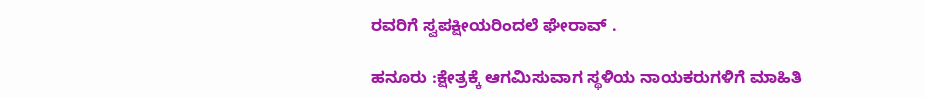ರವರಿಗೆ ಸ್ವಪಕ್ಷೀಯರಿಂದಲೆ ಘೇರಾವ್ .

ಹನೂರು :ಕ್ಷೇತ್ರಕ್ಕೆ ಆಗಮಿಸುವಾಗ ಸ್ಥಳಿಯ ನಾಯಕರುಗಳಿಗೆ ಮಾಹಿತಿ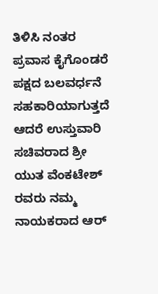ತಿಳಿಸಿ ನಂತರ ಪ್ರವಾಸ ಕೈಗೊಂಡರೆ ಪಕ್ಷದ ಬಲವರ್ಧನೆ ಸಹಕಾರಿಯಾಗುತ್ತದೆ ಆದರೆ ಉಸ್ತುವಾರಿ ಸಚಿವರಾದ ಶ್ರೀ ಯುತ ವೆಂಕಟೇಶ್ ರವರು ನಮ್ಮ ನಾಯಕರಾದ ಆರ್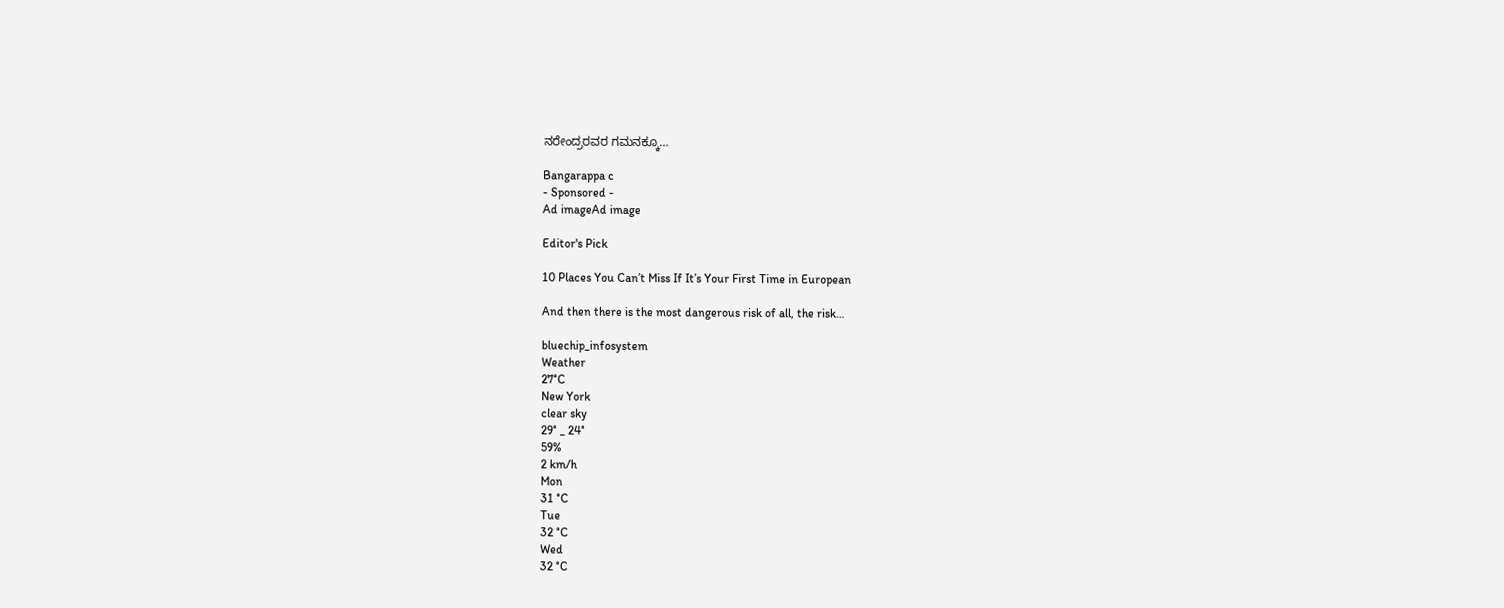ನರೇಂದ್ರರವರ ಗಮನಕ್ಕೂ…

Bangarappa c
- Sponsored -
Ad imageAd image

Editor's Pick

10 Places You Can’t Miss If It’s Your First Time in European

And then there is the most dangerous risk of all, the risk…

bluechip_infosystem
Weather
27°C
New York
clear sky
29° _ 24°
59%
2 km/h
Mon
31 °C
Tue
32 °C
Wed
32 °C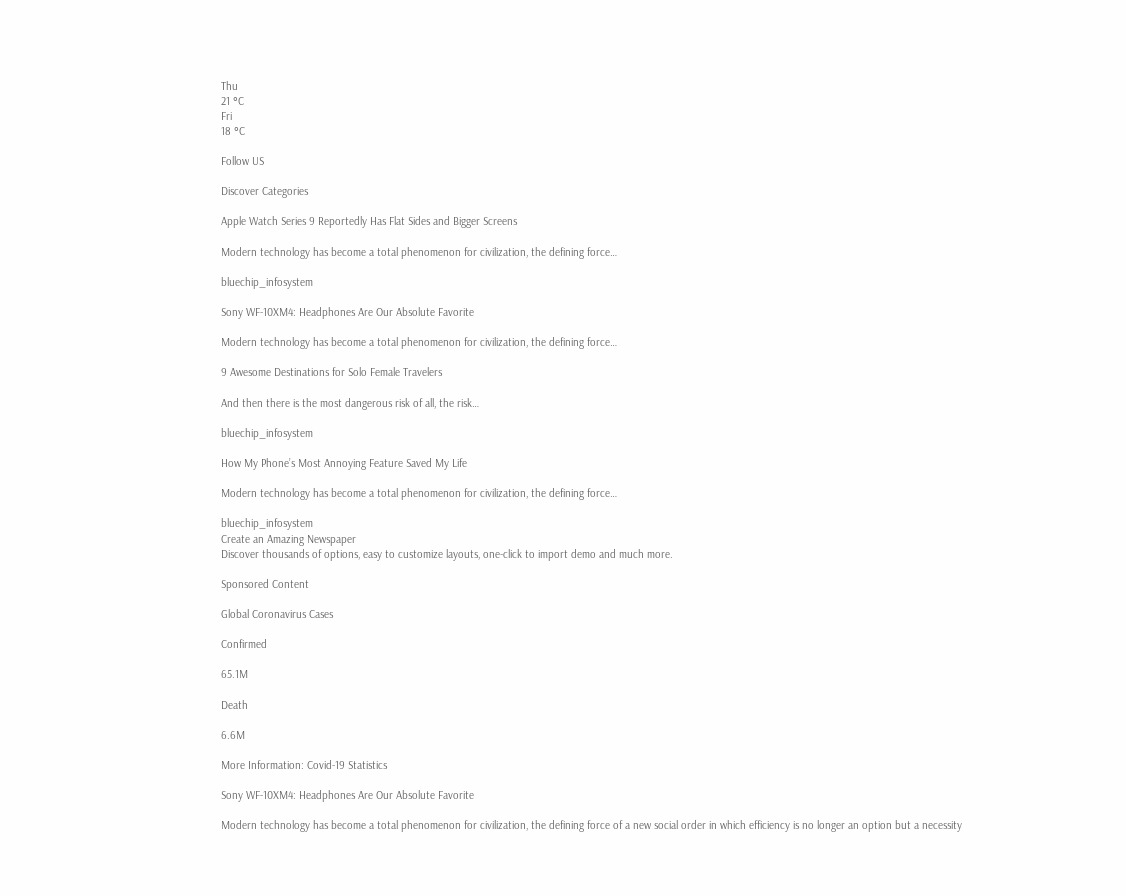Thu
21 °C
Fri
18 °C

Follow US

Discover Categories

Apple Watch Series 9 Reportedly Has Flat Sides and Bigger Screens

Modern technology has become a total phenomenon for civilization, the defining force…

bluechip_infosystem

Sony WF-10XM4: Headphones Are Our Absolute Favorite

Modern technology has become a total phenomenon for civilization, the defining force…

9 Awesome Destinations for Solo Female Travelers

And then there is the most dangerous risk of all, the risk…

bluechip_infosystem

How My Phone’s Most Annoying Feature Saved My Life

Modern technology has become a total phenomenon for civilization, the defining force…

bluechip_infosystem
Create an Amazing Newspaper
Discover thousands of options, easy to customize layouts, one-click to import demo and much more.

Sponsored Content

Global Coronavirus Cases

Confirmed

65.1M

Death

6.6M

More Information: Covid-19 Statistics

Sony WF-10XM4: Headphones Are Our Absolute Favorite

Modern technology has become a total phenomenon for civilization, the defining force of a new social order in which efficiency is no longer an option but a necessity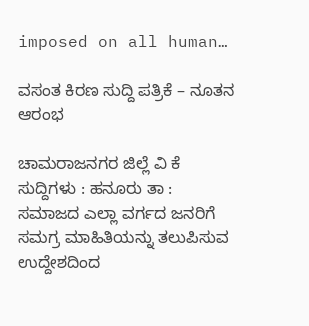imposed on all human…

ವಸಂತ ಕಿರಣ ಸುದ್ದಿ ಪತ್ರಿಕೆ – ನೂತನ ಆರಂಭ

ಚಾಮರಾಜನಗರ ಜಿಲ್ಲೆ ವಿ ಕೆ ಸುದ್ದಿಗಳು : ಹನೂರು ತಾ : ಸಮಾಜದ ಎಲ್ಲಾ ವರ್ಗದ ಜನರಿಗೆ ಸಮಗ್ರ ಮಾಹಿತಿಯನ್ನು ತಲುಪಿಸುವ ಉದ್ದೇಶದಿಂದ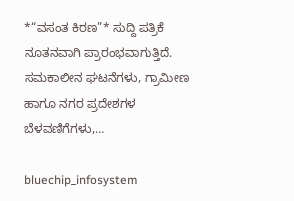*“ವಸಂತ ಕಿರಣ”* ಸುದ್ದಿ ಪತ್ರಿಕೆ ನೂತನವಾಗಿ ಪ್ರಾರಂಭವಾಗುತ್ತಿದೆ. ಸಮಕಾಲೀನ ಘಟನೆಗಳು, ಗ್ರಾಮೀಣ ಹಾಗೂ ನಗರ ಪ್ರದೇಶಗಳ ಬೆಳವಣಿಗೆಗಳು,…

bluechip_infosystem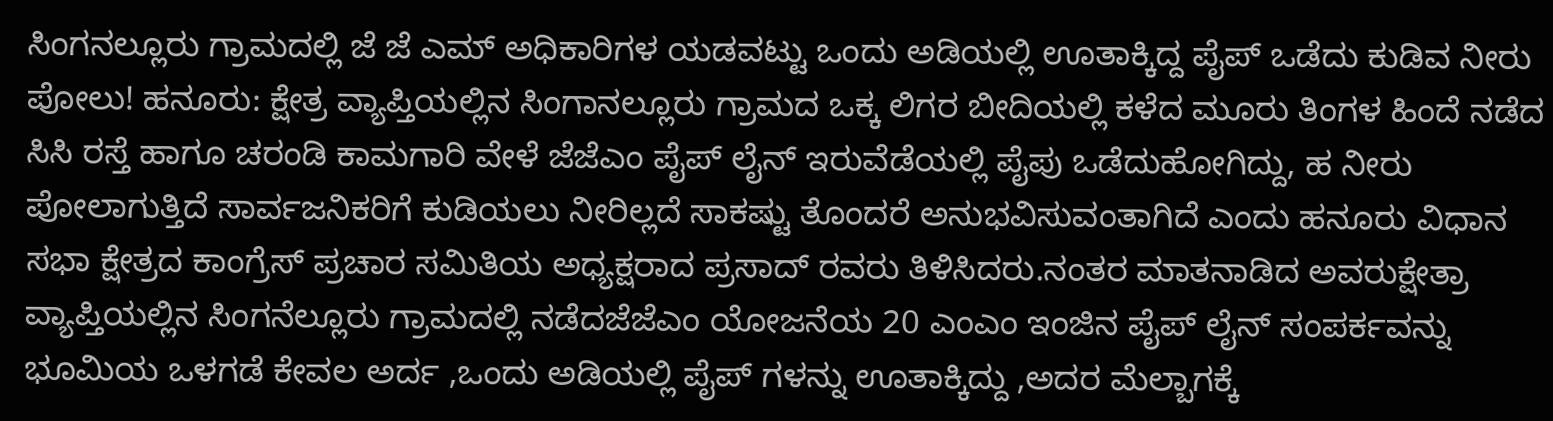ಸಿಂಗನಲ್ಲೂರು ಗ್ರಾಮದಲ್ಲಿ ಜೆ ಜೆ ಎಮ್ ಅಧಿಕಾರಿಗಳ ಯಡವಟ್ಟು ಒಂದು ಅಡಿಯಲ್ಲಿ ಊತಾಕ್ಕಿದ್ದ ಪೈಪ್ ಒಡೆದು ಕುಡಿವ ನೀರು ಪೋಲು! ಹನೂರು: ಕ್ಷೇತ್ರ ವ್ಯಾಪ್ತಿಯಲ್ಲಿನ ಸಿಂಗಾನಲ್ಲೂರು ಗ್ರಾಮದ ಒಕ್ಕ ಲಿಗರ ಬೀದಿಯಲ್ಲಿ ಕಳೆದ ಮೂರು ತಿಂಗಳ ಹಿಂದೆ ನಡೆದ ಸಿಸಿ ರಸ್ತೆ ಹಾಗೂ ಚರಂಡಿ ಕಾಮಗಾರಿ ವೇಳೆ ಜೆಜೆಎಂ ಪೈಪ್‌ ಲೈನ್ ಇರುವೆಡೆಯಲ್ಲಿ ಪೈಪು ಒಡೆದುಹೋಗಿದ್ದು, ಹ ನೀರು ಪೋಲಾಗುತ್ತಿದೆ ಸಾರ್ವಜನಿಕರಿಗೆ ಕುಡಿಯಲು ನೀರಿಲ್ಲದೆ ಸಾಕಷ್ಟು ತೊಂದರೆ ಅನುಭವಿಸುವಂತಾಗಿದೆ ಎಂದು ಹನೂರು ವಿಧಾನ ಸಭಾ ಕ್ಷೇತ್ರದ ಕಾಂಗ್ರೆಸ್ ಪ್ರಚಾರ ಸಮಿತಿಯ ಅಧ್ಯಕ್ಷರಾದ ಪ್ರಸಾದ್ ರವರು ತಿಳಿಸಿದರು.ನಂತರ ಮಾತನಾಡಿದ ಅವರುಕ್ಷೇತ್ರಾ ವ್ಯಾಪ್ತಿಯಲ್ಲಿನ ಸಿಂಗನೆಲ್ಲೂರು ಗ್ರಾಮದಲ್ಲಿ‌ ನಡೆದಜೆಜೆಎಂ ಯೋಜನೆಯ 20 ಎಂಎಂ ಇಂಜಿನ ಪೈಪ್ ಲೈನ್ ಸಂಪರ್ಕವನ್ನು ಭೂಮಿಯ ಒಳಗಡೆ ಕೇವಲ ಅರ್ದ ,ಒಂದು ಅಡಿಯಲ್ಲಿ ಪೈಪ್ ಗಳನ್ನು ಊತಾಕ್ಕಿದ್ದು ,ಅದರ ಮೆಲ್ಬಾಗಕ್ಕೆ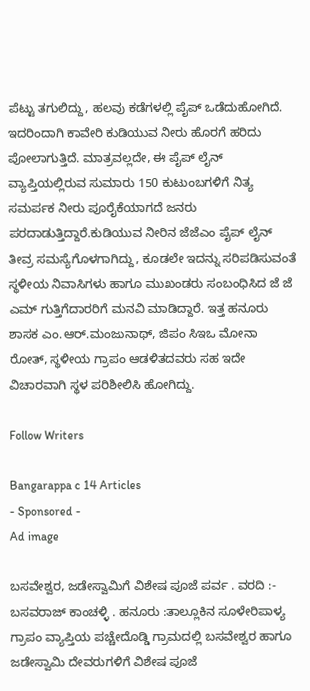ಪೆಟ್ಟು ತಗುಲಿದ್ದು, ಹಲವು ಕಡೆಗಳಲ್ಲಿ ಪೈಪ್ ಒಡೆದುಹೋಗಿದೆ. ಇದರಿಂದಾಗಿ ಕಾವೇರಿ ಕುಡಿಯುವ ನೀರು ಹೊರಗೆ ಹರಿದು ಪೋಲಾಗುತ್ತಿದೆ. ಮಾತ್ರವಲ್ಲದೇ, ಈ ಪೈಪ್ ಲೈನ್ ವ್ಯಾಪ್ತಿಯಲ್ಲಿರುವ ಸುಮಾರು 150 ಕುಟುಂಬಗಳಿಗೆ ನಿತ್ಯ ಸಮರ್ಪಕ ನೀರು ಪೂರೈಕೆಯಾಗದೆ ಜನರು ಪರದಾಡುತ್ತಿದ್ದಾರೆ.ಕುಡಿಯುವ ನೀರಿನ ಜೆಜೆಎಂ ಪೈಪ್ ಲೈನ್ ತೀವ್ರ ಸಮಸ್ಯೆಗೊಳಗಾಗಿದ್ದು, ಕೂಡಲೇ ಇದನ್ನು ಸರಿಪಡಿಸುವಂತೆ ಸ್ಥಳೀಯ ನಿವಾಸಿಗಳು ಹಾಗೂ ಮುಖಂಡರು ಸಂಬಂಧಿಸಿದ ಜೆ ಜೆ ಎಮ್ ಗುತ್ತಿಗೆದಾರರಿಗೆ ಮನವಿ ಮಾಡಿದ್ದಾರೆ. ಇತ್ತ ಹನೂರು ಶಾಸಕ ಎಂ.ಆರ್.ಮಂಜುನಾಥ್, ಜಿಪಂ ಸಿಇಒ ಮೋನಾ ರೋತ್, ಸ್ಥಳೀಯ ಗ್ರಾಪಂ ಆಡಳಿತದವರು ಸಹ ಇದೇ ವಿಚಾರವಾಗಿ ಸ್ಥಳ ಪರಿಶೀಲಿಸಿ ಹೋಗಿದ್ದು.

Follow Writers

Bangarappa c 14 Articles
- Sponsored -
Ad image

ಬಸವೇಶ್ವರ, ಜಡೇಸ್ವಾಮಿಗೆ ವಿಶೇಷ ಪೂಜೆ ಪರ್ವ . ವರದಿ :- ಬಸವರಾಜ್ ಕಾಂಚಳ್ಳಿ . ಹನೂರು :ತಾಲ್ಲೂಕಿನ ಸೂಳೇರಿಪಾಳ್ಯ ಗ್ರಾಪಂ ವ್ಯಾಪ್ತಿಯ ಪಚ್ಚೇದೊಡ್ಡಿ ಗ್ರಾಮದಲ್ಲಿ ಬಸವೇಶ್ವರ ಹಾಗೂ ಜಡೇಸ್ವಾಮಿ ದೇವರುಗಳಿಗೆ ವಿಶೇಷ ಪೂಜೆ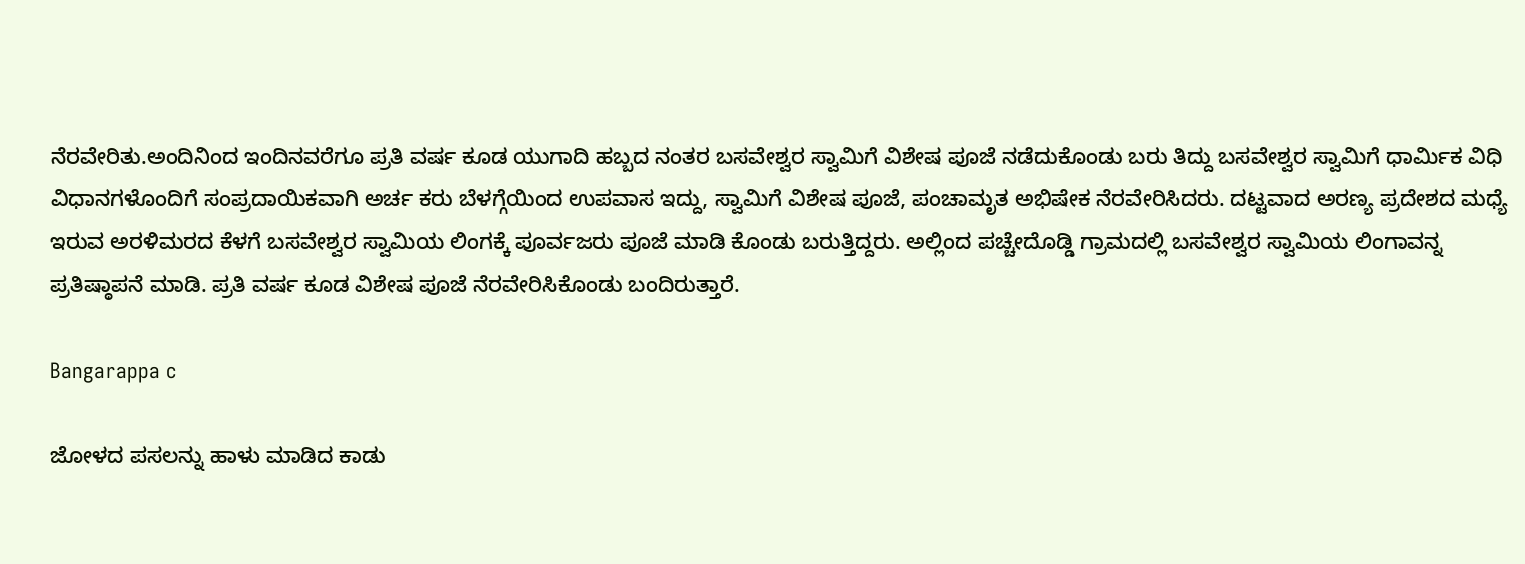ನೆರವೇರಿತು.ಅಂದಿನಿಂದ ಇಂದಿನವರೆಗೂ ಪ್ರತಿ ವರ್ಷ ಕೂಡ ಯುಗಾದಿ ಹಬ್ಬದ ನಂತರ ಬಸವೇಶ್ವರ ಸ್ವಾಮಿಗೆ ವಿಶೇಷ ಪೂಜೆ ನಡೆದುಕೊಂಡು ಬರು ತಿದ್ದು ಬಸವೇಶ್ವರ ಸ್ವಾಮಿಗೆ ಧಾರ್ಮಿಕ ವಿಧಿ ವಿಧಾನಗಳೊಂದಿಗೆ ಸಂಪ್ರದಾಯಿಕವಾಗಿ ಅರ್ಚ ಕರು ಬೆಳಗ್ಗೆಯಿಂದ ಉಪವಾಸ ಇದ್ದು, ಸ್ವಾಮಿಗೆ ವಿಶೇಷ ಪೂಜೆ, ಪಂಚಾಮೃತ ಅಭಿಷೇಕ ನೆರವೇರಿಸಿದರು. ದಟ್ಟವಾದ ಅರಣ್ಯ ಪ್ರದೇಶದ ಮಧ್ಯೆ ಇರುವ ಅರಳಿಮರದ ಕೆಳಗೆ ಬಸವೇಶ್ವರ ಸ್ವಾಮಿಯ ಲಿಂಗಕ್ಕೆ ಪೂರ್ವಜರು ಪೂಜೆ ಮಾಡಿ ಕೊಂಡು ಬರುತ್ತಿದ್ದರು. ಅಲ್ಲಿಂದ ಪಚ್ಚೇದೊಡ್ಡಿ ಗ್ರಾಮದಲ್ಲಿ ಬಸವೇಶ್ವರ ಸ್ವಾಮಿಯ ಲಿಂಗಾವನ್ನ ಪ್ರತಿಷ್ಠಾಪನೆ ಮಾಡಿ. ಪ್ರತಿ ವರ್ಷ ಕೂಡ ವಿಶೇಷ ಪೂಜೆ ನೆರವೇರಿಸಿಕೊಂಡು ಬಂದಿರುತ್ತಾರೆ.

Bangarappa c

ಜೋಳದ ಪಸಲನ್ನು ಹಾಳು ಮಾಡಿದ ಕಾಡು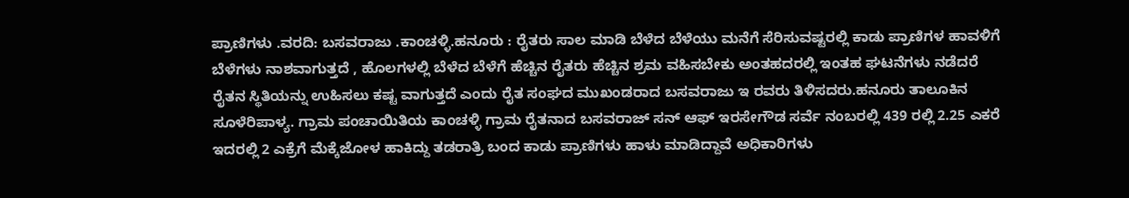ಪ್ರಾಣಿಗಳು .ವರದಿ: ಬಸವರಾಜು .ಕಾಂಚಳ್ಳಿ.ಹನೂರು : ರೈತರು ಸಾಲ ಮಾಡಿ ಬೆಳೆದ ಬೆಳೆಯು ಮನೆಗೆ ಸೆರಿಸುವಷ್ಟರಲ್ಲಿ ಕಾಡು ಪ್ರಾಣಿಗಳ ಹಾವಳಿಗೆ ಬೆಳೆಗಳು ನಾಶವಾಗುತ್ತದೆ , ಹೊಲಗಳಲ್ಲಿ ಬೆಳೆದ ಬೆಳೆಗೆ ಹೆಚ್ಚಿನ ರೈತರು ಹೆಚ್ಚಿನ ಶ್ರಮ ವಹಿಸಬೇಕು ಅಂತಹದರಲ್ಲಿ ಇಂತಹ ಘಟನೆಗಳು ನಡೆದರೆ ರೈತನ ಸ್ಥಿತಿಯನ್ನು ಉಹಿಸಲು ಕಷ್ಟ ವಾಗುತ್ತದೆ ಎಂದು ರೈತ ಸಂಘದ ಮುಖಂಡರಾದ ಬಸವರಾಜು ಇ ರವರು ತಿಳಿಸದರು.ಹನೂರು ತಾಲೂಕಿನ ಸೂಳೆರಿಪಾಳ್ಯ. ಗ್ರಾಮ ಪಂಚಾಯಿತಿಯ ಕಾಂಚಳ್ಳಿ ಗ್ರಾಮ ರೈತನಾದ ಬಸವರಾಜ್ ಸನ್ ಆಫ್ ಇರಸೇಗೌಡ ಸರ್ವೆ ನಂಬರಲ್ಲಿ 439 ರಲ್ಲಿ 2.25 ಎಕರೆ ಇದರಲ್ಲಿ 2 ಎಕ್ರೆಗೆ ಮೆಕ್ಕೆಜೋಳ ಹಾಕಿದ್ದು ತಡರಾತ್ರಿ ಬಂದ ಕಾಡು ಪ್ರಾಣಿಗಳು ಹಾಳು ಮಾಡಿದ್ದಾವೆ ಅಧಿಕಾರಿಗಳು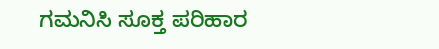ಗಮನಿಸಿ ಸೂಕ್ತ ಪರಿಹಾರ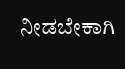ನೀಡಬೇಕಾಗಿ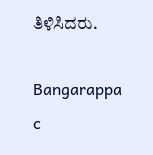ತಿಳಿಸಿದರು.

Bangarappa c